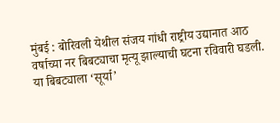मुंबई : बोरिवली येथील संजय गांधी राष्ट्रीय उद्यानात आठ वर्षाच्या नर बिबट्याचा मृत्यू झाल्याची घटना रविवारी घडली. या बिबट्याला ‘सूर्या’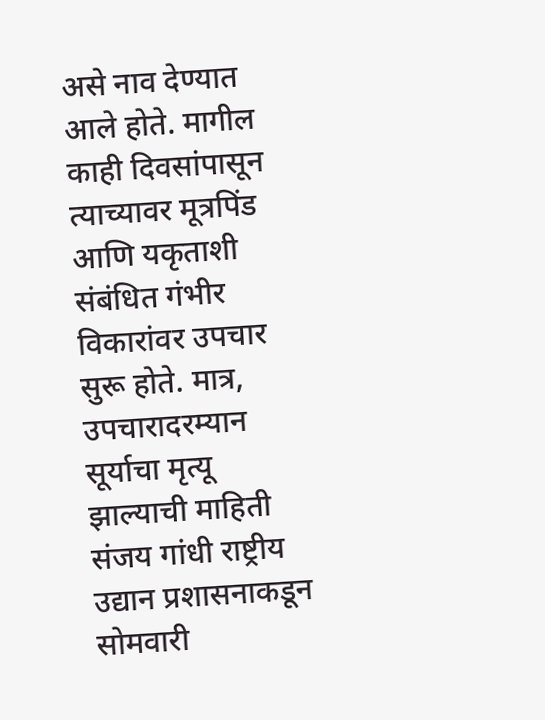असे नाव देण्यात आले होते. मागील काही दिवसांपासून त्याच्यावर मूत्रपिंड आणि यकृताशी संबंधित गंभीर विकारांवर उपचार सुरू होते. मात्र, उपचारादरम्यान सूर्याचा मृत्यू झाल्याची माहिती संजय गांधी राष्ट्रीय उद्यान प्रशासनाकडून सोमवारी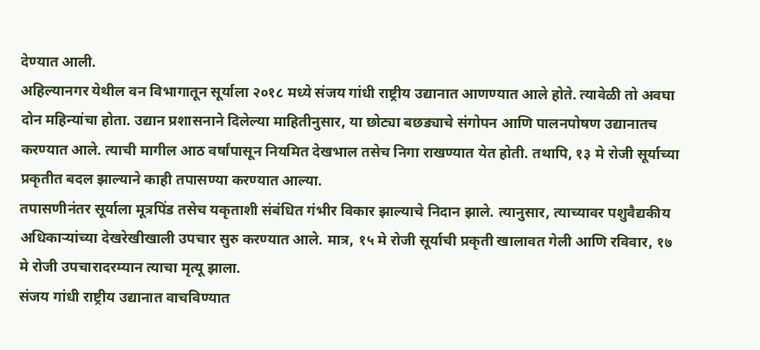देण्यात आली.
अहिल्यानगर येथील वन विभागातून सूर्याला २०१८ मध्ये संजय गांधी राष्ट्रीय उद्यानात आणण्यात आले होते. त्यावेळी तो अवघा दोन महिन्यांचा होता. उद्यान प्रशासनाने दिलेल्या माहितीनुसार, या छोट्या बछड्याचे संगोपन आणि पालनपोषण उद्यानातच करण्यात आले. त्याची मागील आठ वर्षांपासून नियमित देखभाल तसेच निगा राखण्यात येत होती. तथापि, १३ मे रोजी सूर्याच्या प्रकृतीत बदल झाल्याने काही तपासण्या करण्यात आल्या.
तपासणीनंतर सूर्याला मूत्रपिंड तसेच यकृताशी संबंधित गंभीर विकार झाल्याचे निदान झाले. त्यानुसार, त्याच्यावर पशुवैद्यकीय अधिकाऱ्यांच्या देखरेखीखाली उपचार सुरु करण्यात आले. मात्र, १५ मे रोजी सूर्याची प्रकृती खालावत गेली आणि रविवार, १७ मे रोजी उपचारादरम्यान त्याचा मृत्यू झाला.
संजय गांधी राष्ट्रीय उद्यानात वाचविण्यात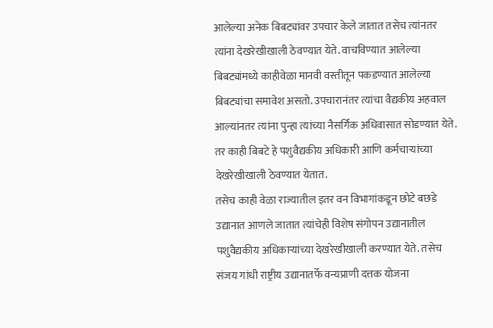आलेल्या अनेक बिबट्यांवर उपचार केले जातात तसेच त्यांनतर त्यांना देखरेखीखाली ठेवण्यात येते. वाचविण्यात आलेल्या बिबट्यांमध्ये काहीवेळा मानवी वस्तीतून पकडण्यात आलेल्या बिबट्यांचा समावेश असतो. उपचारानंतर त्यांचा वैद्यकीय अहवाल आल्यांनतर त्यांना पुन्हा त्यांच्या नैसर्गिक अधिवासात सोडण्यात येते. तर काही बिबटे हे पशुवैद्यकीय अधिकारी आणि कर्मचाऱ्यांच्या देखरेखीखाली ठेवण्यात येतात.
तसेच काही वेळा राज्यातील इतर वन विभागांकडून छोटे बछडे उद्यानात आणले जातात त्यांचेही विशेष संगोपन उद्यानातील पशुवैद्यकीय अधिकाऱ्यांच्या देखरेखीखाली करण्यात येते. तसेच संजय गांधी राष्ट्रीय उद्यानातर्फे वन्यप्राणी दत्तक योजना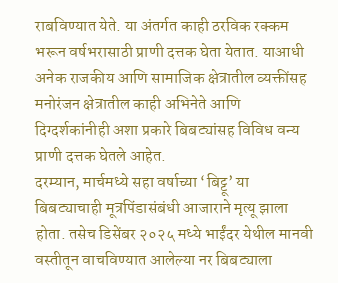राबविण्यात येते. या अंतर्गत काही ठरविक रक्कम भरून वर्षभरासाठी प्राणी दत्तक घेता येतात. याआधी अनेक राजकीय आणि सामाजिक क्षेत्रातील व्यक्तींसह मनोरंजन क्षेत्रातील काही अभिनेते आणि दिग्दर्शकांनीही अशा प्रकारे बिबट्यांसह विविध वन्य प्राणी दत्तक घेतले आहेत.
दरम्यान, मार्चमध्ये सहा वर्षाच्या ‘बिट्टू’ या बिबट्याचाही मूत्रपिंडासंबंधी आजाराने मृत्यू झाला होता. तसेच डिसेंबर २०२५ मध्ये भाईंदर येथील मानवी वस्तीतून वाचविण्यात आलेल्या नर बिबट्याला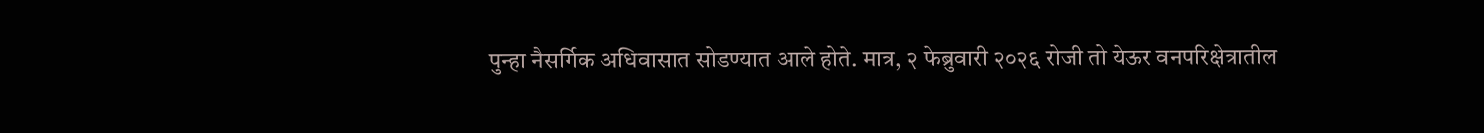पुन्हा नैसर्गिक अधिवासात सोडण्यात आले होते. मात्र, २ फेब्रुवारी २०२६ रोजी तो येऊर वनपरिक्षेत्रातील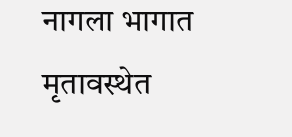नागला भागात मृतावस्थेत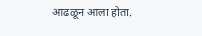आढळून आला होता.